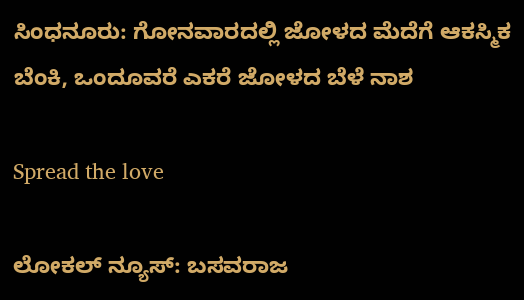ಸಿಂಧನೂರು: ಗೋನವಾರದಲ್ಲಿ ಜೋಳದ ಮೆದೆಗೆ ಆಕಸ್ಮಿಕ ಬೆಂಕಿ, ಒಂದೂವರೆ ಎಕರೆ ಜೋಳದ ಬೆಳೆ ನಾಶ

Spread the love

ಲೋಕಲ್ ನ್ಯೂಸ್: ಬಸವರಾಜ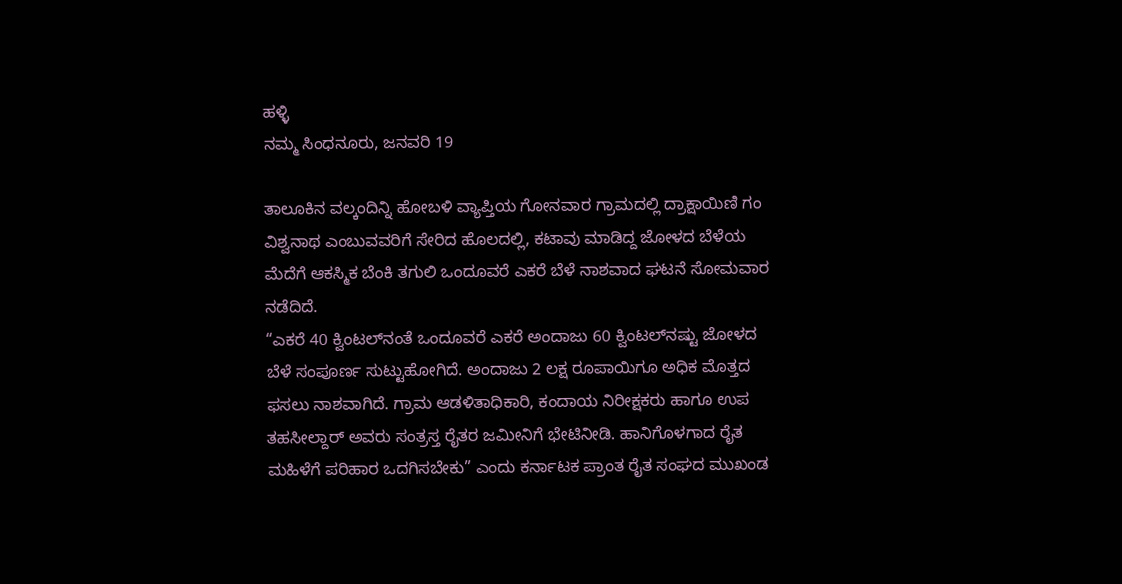ಹಳ್ಳಿ
ನಮ್ಮ ಸಿಂಧನೂರು, ಜನವರಿ 19

ತಾಲೂಕಿನ ವಲ್ಕಂದಿನ್ನಿ ಹೋಬಳಿ ವ್ಯಾಪ್ತಿಯ ಗೋನವಾರ ಗ್ರಾಮದಲ್ಲಿ ದ್ರಾಕ್ಷಾಯಿಣಿ ಗಂ ವಿಶ್ವನಾಥ ಎಂಬುವವರಿಗೆ ಸೇರಿದ ಹೊಲದಲ್ಲಿ, ಕಟಾವು ಮಾಡಿದ್ದ ಜೋಳದ ಬೆಳೆಯ ಮೆದೆಗೆ ಆಕಸ್ಮಿಕ ಬೆಂಕಿ ತಗುಲಿ ಒಂದೂವರೆ ಎಕರೆ ಬೆಳೆ ನಾಶವಾದ ಘಟನೆ ಸೋಮವಾರ ನಡೆದಿದೆ.
“ಎಕರೆ 40 ಕ್ವಿಂಟಲ್‌ನಂತೆ ಒಂದೂವರೆ ಎಕರೆ ಅಂದಾಜು 60 ಕ್ವಿಂಟಲ್‌ನಷ್ಟು ಜೋಳದ ಬೆಳೆ ಸಂಪೂರ್ಣ ಸುಟ್ಟುಹೋಗಿದೆ. ಅಂದಾಜು 2 ಲಕ್ಷ ರೂಪಾಯಿಗೂ ಅಧಿಕ ಮೊತ್ತದ ಫಸಲು ನಾಶವಾಗಿದೆ. ಗ್ರಾಮ ಆಡಳಿತಾಧಿಕಾರಿ, ಕಂದಾಯ ನಿರೀಕ್ಷಕರು ಹಾಗೂ ಉಪ ತಹಸೀಲ್ದಾರ್ ಅವರು ಸಂತ್ರಸ್ತ ರೈತರ ಜಮೀನಿಗೆ ಭೇಟಿನೀಡಿ. ಹಾನಿಗೊಳಗಾದ ರೈತ ಮಹಿಳೆಗೆ ಪರಿಹಾರ ಒದಗಿಸಬೇಕು” ಎಂದು ಕರ್ನಾಟಕ ಪ್ರಾಂತ ರೈತ ಸಂಘದ ಮುಖಂಡ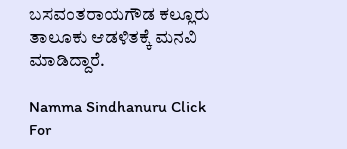ಬಸವಂತರಾಯಗೌಡ ಕಲ್ಲೂರು ತಾಲೂಕು ಆಡಳಿತಕ್ಕೆ ಮನವಿ ಮಾಡಿದ್ದಾರೆ.

Namma Sindhanuru Click For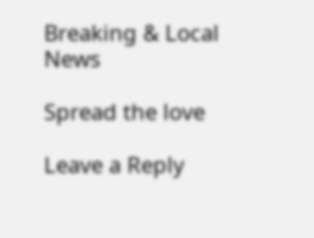Breaking & Local News

Spread the love

Leave a Reply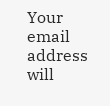Your email address will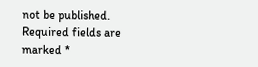not be published. Required fields are marked *